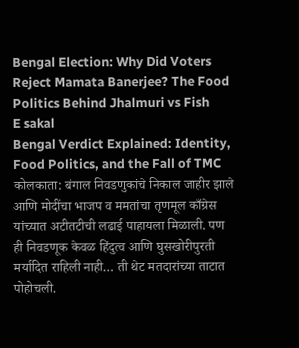Bengal Election: Why Did Voters Reject Mamata Banerjee? The Food Politics Behind Jhalmuri vs Fish
E sakal
Bengal Verdict Explained: Identity, Food Politics, and the Fall of TMC
कोलकाता: बंगाल निवडणुकांचे निकाल जाहीर झाले आणि मोदींचा भाजप व ममतांचा तृणमूल काँग्रेस यांच्यात अटीतटीची लढाई पाहायला मिळाली. पण ही निवडणूक केवळ हिंदुत्व आणि घुसखोरीपुरती मर्यादित राहिली नाही… ती थेट मतदारांच्या ताटात पोहोचली.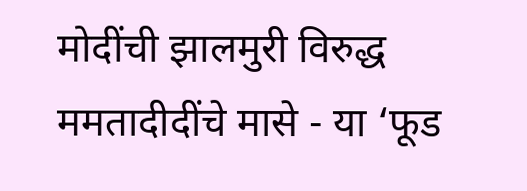मोदींची झालमुरी विरुद्ध ममतादीदींचे मासे - या ‘फूड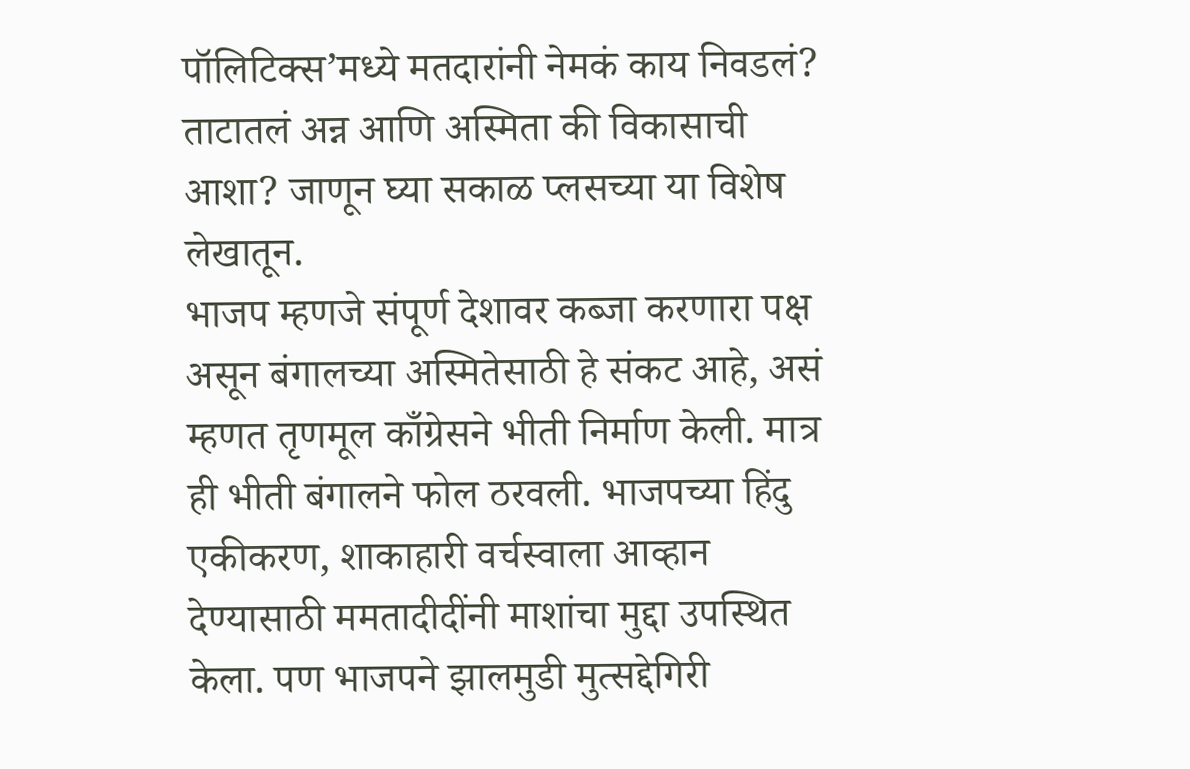पॉलिटिक्स’मध्ये मतदारांनी नेमकं काय निवडलं? ताटातलं अन्न आणि अस्मिता की विकासाची आशा? जाणून घ्या सकाळ प्लसच्या या विशेष लेखातून.
भाजप म्हणजे संपूर्ण देशावर कब्जा करणारा पक्ष असून बंगालच्या अस्मितेसाठी हे संकट आहे, असं म्हणत तृणमूल काँग्रेसने भीती निर्माण केली. मात्र ही भीती बंगालने फोल ठरवली. भाजपच्या हिंदु एकीकरण, शाकाहारी वर्चस्वाला आव्हान देण्यासाठी ममतादीदींनी माशांचा मुद्दा उपस्थित केला. पण भाजपने झालमुडी मुत्सद्देगिरी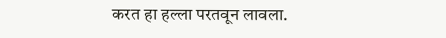करत हा हल्ला परतवून लावला.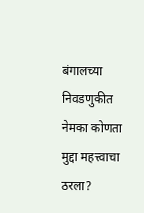बंगालच्या निवडणुकीत नेमका कोणता मुद्दा महत्त्वाचा ठरला?